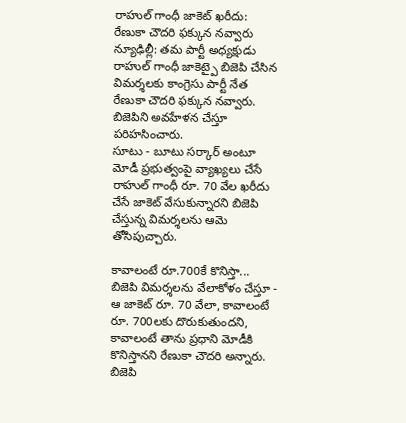రాహుల్ గాంధీ జాకెట్ ఖరీదు: రేణుకా చౌదరి ఫక్కున నవ్వారు
న్యూఢిల్లీ: తమ పార్టీ అధ్యక్షుడు రాహుల్ గాంధీ జాకెట్పై బిజెపి చేసిన విమర్శలకు కాంగ్రెసు పార్టీ నేత రేణుకా చౌదరి ఫక్కున నవ్వారు. బిజెపిని అవహేళన చేస్తూ పరిహసించారు.
సూటు - బూటు సర్కార్ అంటూ మోడీ ప్రభుత్వంపై వ్యాఖ్యలు చేసే రాహుల్ గాంధీ రూ. 70 వేల ఖరీదు చేసే జాకెట్ వేసుకున్నారని బిజెపి చేస్తున్న విమర్శలను ఆమె తోసిపుచ్చారు.

కావాలంటే రూ.700కే కొనిస్తా...
బిజెపి విమర్శలను వేలాకోళం చేస్తూ - ఆ జాకెట్ రూ. 70 వేలా, కావాలంటే రూ. 700లకు దొరుకుతుందని, కావాలంటే తాను ప్రధాని మోడీకి కొనిస్తానని రేణుకా చౌదరి అన్నారు. బిజెపి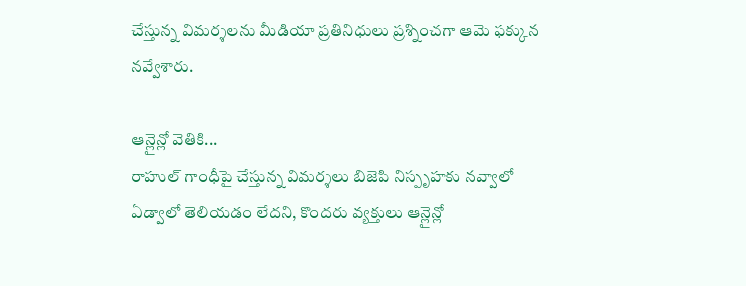చేస్తున్న విమర్శలను మీడియా ప్రతినిధులు ప్రశ్నించగా ఆమె ఫక్కున నవ్వేశారు.

ఆన్లైన్లో వెతికి...
రాహుల్ గాంధీపై చేస్తున్న విమర్శలు బిజెపి నిస్పృహకు నవ్వాలో ఏడ్వాలో తెలియడం లేదని, కొందరు వ్యక్తులు ఆన్లైన్లో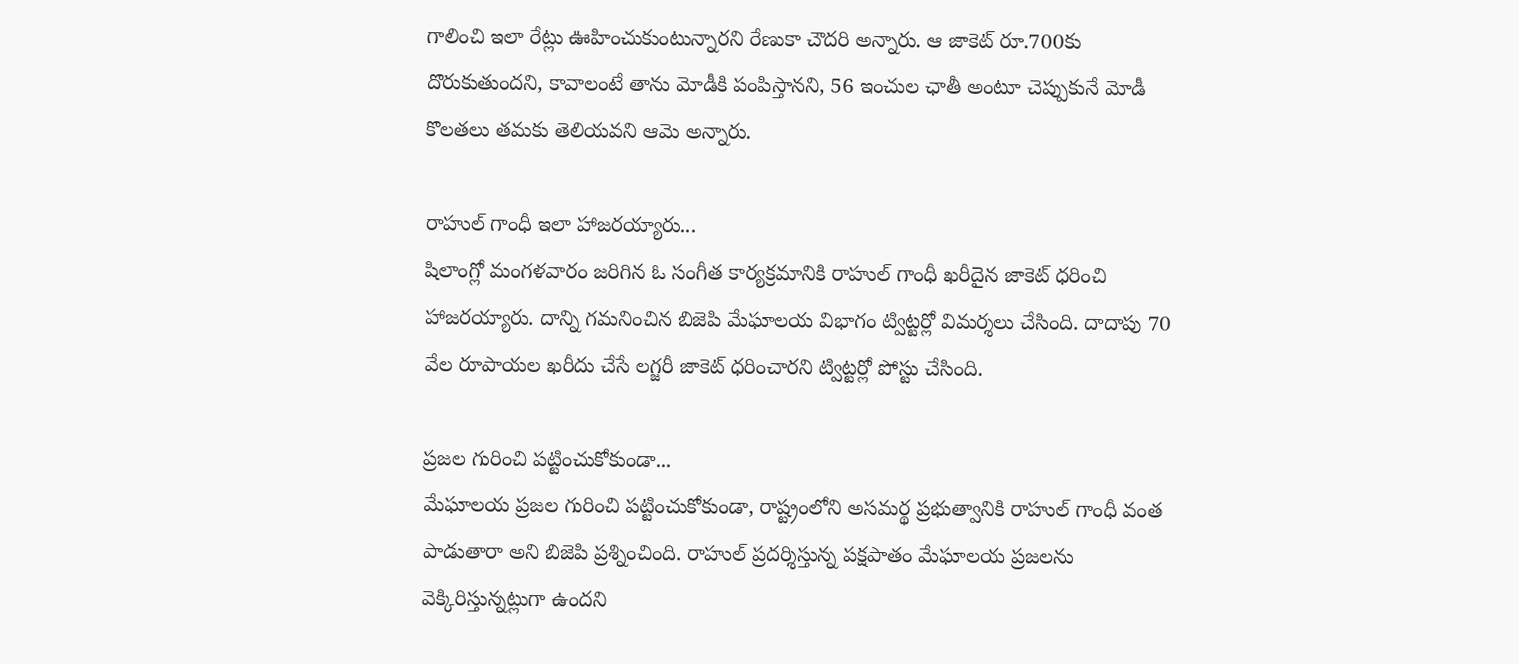గాలించి ఇలా రేట్లు ఊహించుకుంటున్నారని రేణుకా చౌదరి అన్నారు. ఆ జాకెట్ రూ.700కు దొరుకుతుందని, కావాలంటే తాను మోడీకి పంపిస్తానని, 56 ఇంచుల ఛాతీ అంటూ చెప్పుకునే మోడీ కొలతలు తమకు తెలియవని ఆమె అన్నారు.

రాహుల్ గాంధీ ఇలా హాజరయ్యారు...
షిలాంగ్లో మంగళవారం జరిగిన ఓ సంగీత కార్యక్రమానికి రాహుల్ గాంధీ ఖరీదైన జాకెట్ ధరించి హాజరయ్యారు. దాన్ని గమనించిన బిజెపి మేఘాలయ విభాగం ట్విట్టర్లో విమర్శలు చేసింది. దాదాపు 70 వేల రూపాయల ఖరీదు చేసే లగ్జరీ జాకెట్ ధరించారని ట్విట్టర్లో పోస్టు చేసింది.

ప్రజల గురించి పట్టించుకోకుండా...
మేఘాలయ ప్రజల గురించి పట్టించుకోకుండా, రాష్ట్రంలోని అసమర్థ ప్రభుత్వానికి రాహుల్ గాంధీ వంత పాడుతారా అని బిజెపి ప్రశ్నించింది. రాహుల్ ప్రదర్శిస్తున్న పక్షపాతం మేఘాలయ ప్రజలను వెక్కిరిస్తున్నట్లుగా ఉందని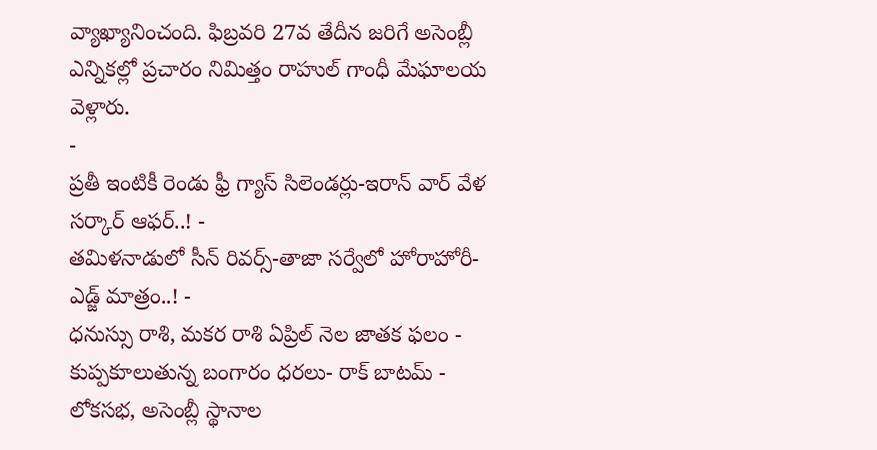వ్యాఖ్యానించంది. ఫిబ్రవరి 27వ తేదీన జరిగే అసెంబ్లీ ఎన్నికల్లో ప్రచారం నిమిత్తం రాహుల్ గాంధీ మేఘాలయ వెళ్లారు.
-
ప్రతీ ఇంటికీ రెండు ఫ్రీ గ్యాస్ సిలెండర్లు-ఇరాన్ వార్ వేళ సర్కార్ ఆఫర్..! -
తమిళనాడులో సీన్ రివర్స్-తాజా సర్వేలో హోరాహోరీ-ఎడ్జ్ మాత్రం..! -
ధనుస్సు రాశి, మకర రాశి ఏప్రిల్ నెల జాతక ఫలం -
కుప్పకూలుతున్న బంగారం ధరలు- రాక్ బాటమ్ -
లోకసభ, అసెంబ్లీ స్థానాల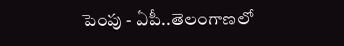పెంపు - ఏపీ..తెలంగాణలో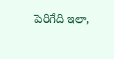పెరిగేది ఇలా,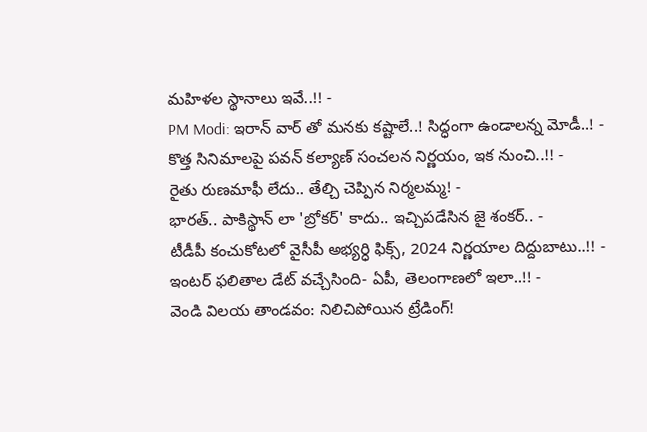మహిళల స్థానాలు ఇవే..!! -
PM Modi: ఇరాన్ వార్ తో మనకు కష్టాలే..! సిద్ధంగా ఉండాలన్న మోడీ..! -
కొత్త సినిమాలపై పవన్ కల్యాణ్ సంచలన నిర్ణయం, ఇక నుంచి..!! -
రైతు రుణమాఫీ లేదు.. తేల్చి చెప్పిన నిర్మలమ్మ! -
భారత్.. పాకిస్థాన్ లా 'బ్రోకర్' కాదు.. ఇచ్చిపడేసిన జై శంకర్.. -
టీడీపీ కంచుకోటలో వైసీపీ అభ్యర్ధి ఫిక్స్, 2024 నిర్ణయాల దిద్దుబాటు..!! -
ఇంటర్ ఫలితాల డేట్ వచ్చేసింది- ఏపీ, తెలంగాణలో ఇలా..!! -
వెండి విలయ తాండవం: నిలిచిపోయిన ట్రేడింగ్!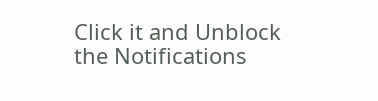Click it and Unblock the Notifications